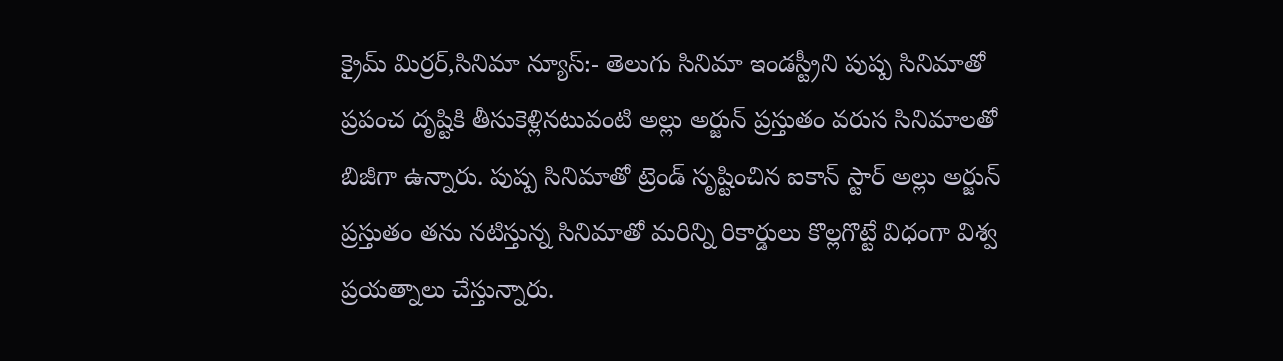క్రైమ్ మిర్రర్,సినిమా న్యూస్:- తెలుగు సినిమా ఇండస్ట్రీని పుష్ప సినిమాతో ప్రపంచ దృష్టికి తీసుకెళ్లినటువంటి అల్లు అర్జున్ ప్రస్తుతం వరుస సినిమాలతో బిజీగా ఉన్నారు. పుష్ప సినిమాతో ట్రెండ్ సృష్టించిన ఐకాన్ స్టార్ అల్లు అర్జున్ ప్రస్తుతం తను నటిస్తున్న సినిమాతో మరిన్ని రికార్డులు కొల్లగొట్టే విధంగా విశ్వ ప్రయత్నాలు చేస్తున్నారు.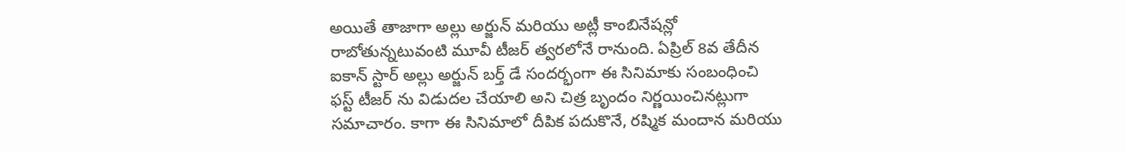అయితే తాజాగా అల్లు అర్జున్ మరియు అట్లీ కాంబినేషన్లో రాబోతున్నటువంటి మూవీ టీజర్ త్వరలోనే రానుంది. ఏప్రిల్ 8వ తేదీన ఐకాన్ స్టార్ అల్లు అర్జున్ బర్త్ డే సందర్భంగా ఈ సినిమాకు సంబంధించి ఫస్ట్ టీజర్ ను విడుదల చేయాలి అని చిత్ర బృందం నిర్ణయించినట్లుగా సమాచారం. కాగా ఈ సినిమాలో దీపిక పదుకొనే, రష్మిక మందాన మరియు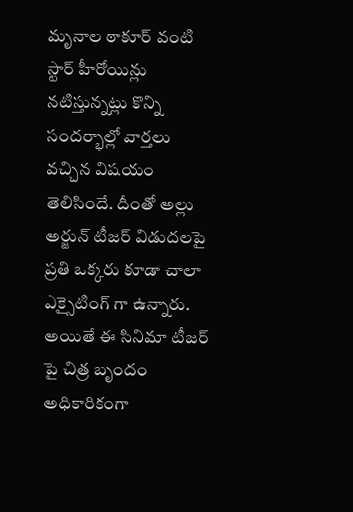మృనాల ఠాకూర్ వంటి స్టార్ హీరోయిన్లు నటిస్తున్నట్లు కొన్ని సందర్భాల్లో వార్తలు వచ్చిన విషయం తెలిసిందే. దీంతో అల్లు అర్జున్ టీజర్ విడుదలపై ప్రతి ఒక్కరు కూడా చాలా ఎక్సైటింగ్ గా ఉన్నారు. అయితే ఈ సినిమా టీజర్ పై చిత్ర బృందం అధికారికంగా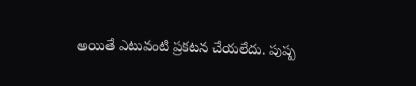అయితే ఎటువంటి ప్రకటన చేయలేదు. పుష్ప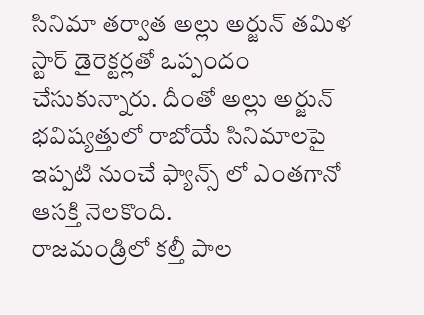సినిమా తర్వాత అల్లు అర్జున్ తమిళ స్టార్ డైరెక్టర్లతో ఒప్పందం చేసుకున్నారు. దీంతో అల్లు అర్జున్ భవిష్యత్తులో రాబోయే సినిమాలపై ఇప్పటి నుంచే ఫ్యాన్స్ లో ఎంతగానో ఆసక్తి నెలకొంది.
రాజమండ్రిలో కల్తీ పాల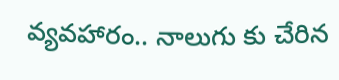వ్యవహారం.. నాలుగు కు చేరిన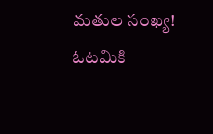మతుల సంఖ్య!
ఓటమికి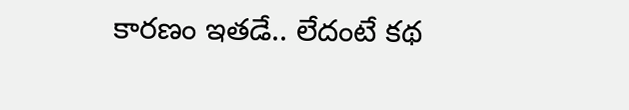కారణం ఇతడే.. లేదంటే కథ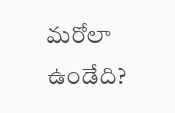మరోలా ఉండేది?